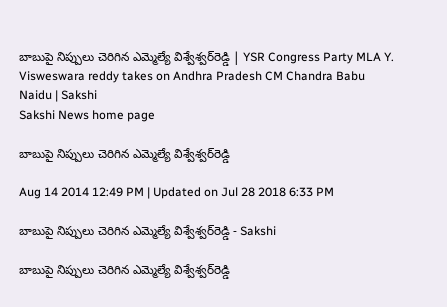బాబుపై నిప్పులు చెరిగిన ఎమ్మెల్యే విశ్వేశ్వర్‌రెడ్డి | YSR Congress Party MLA Y. Visweswara reddy takes on Andhra Pradesh CM Chandra Babu Naidu | Sakshi
Sakshi News home page

బాబుపై నిప్పులు చెరిగిన ఎమ్మెల్యే విశ్వేశ్వర్‌రెడ్డి

Aug 14 2014 12:49 PM | Updated on Jul 28 2018 6:33 PM

బాబుపై నిప్పులు చెరిగిన ఎమ్మెల్యే విశ్వేశ్వర్‌రెడ్డి - Sakshi

బాబుపై నిప్పులు చెరిగిన ఎమ్మెల్యే విశ్వేశ్వర్‌రెడ్డి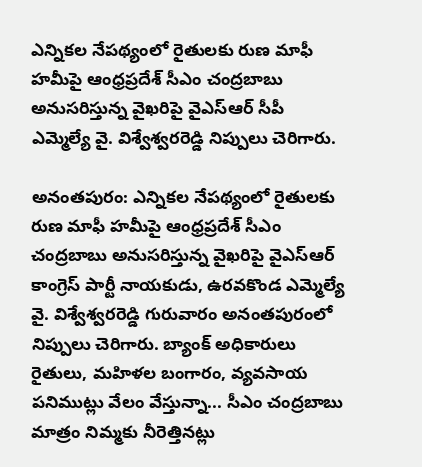ఎన్నికల నేపథ్యంలో రైతులకు రుణ మాఫీ హమీపై ఆంధ్రప్రదేశ్ సీఎం చంద్రబాబు అనుసరిస్తున్న వైఖరిపై వైఎస్ఆర్ సీపీ ఎమ్మెల్యే వై. విశ్వేశ్వరరెడ్డి నిప్పులు చెరిగారు.

అనంతపురం: ఎన్నికల నేపథ్యంలో రైతులకు రుణ మాఫీ హమీపై ఆంధ్రప్రదేశ్ సీఎం చంద్రబాబు అనుసరిస్తున్న వైఖరిపై వైఎస్ఆర్ కాంగ్రెస్ పార్టీ నాయకుడు, ఉరవకొండ ఎమ్మెల్యే వై. విశ్వేశ్వరరెడ్డి గురువారం అనంతపురంలో నిప్పులు చెరిగారు. బ్యాంక్ అధికారులు రైతులు, మహిళల బంగారం, వ్యవసాయ పనిముట్లు వేలం వేస్తున్నా... సీఎం చంద్రబాబు మాత్రం నిమ్మకు నీరెత్తినట్లు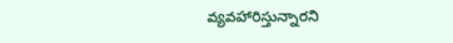వ్యవహారిస్తున్నారని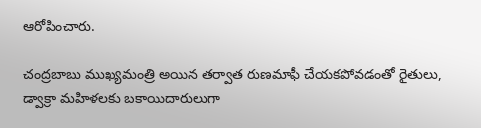ఆరోపించారు.

చంద్రబాబు ముఖ్యమంత్రి అయిన తర్వాత రుణమాఫీ చేయకపోవడంతో రైతులు, డ్వాక్రా మహిళలకు బకాయిదారులుగా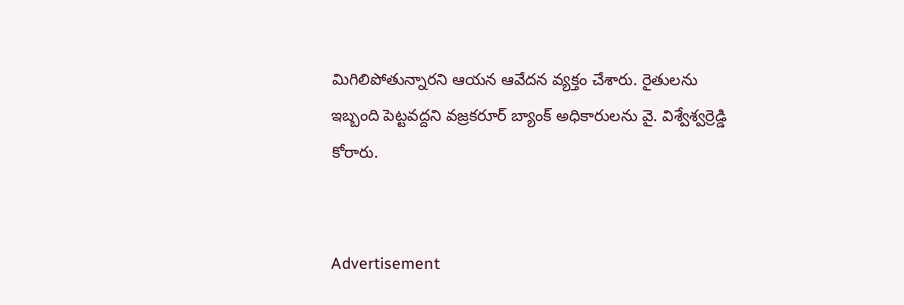మిగిలిపోతున్నారని ఆయన ఆవేదన వ్యక్తం చేశారు. రైతులను ఇబ్బంది పెట్టవద్దని వజ్రకరూర్ బ్యాంక్ అధికారులను వై. విశ్వేశ్వర్రెడ్డి కోరారు.


Advertisement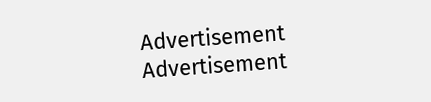Advertisement
Advertisement